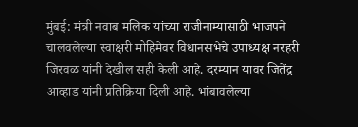मुंबई: मंत्री नवाब मलिक यांच्या राजीनाम्यासाठी भाजपने चालवलेल्या स्वाक्षरी मोहिमेवर विधानसभेचे उपाध्यक्ष नरहरी जिरवळ यांनी देखील सही केली आहे. दरम्यान यावर जितेंद्र आव्हाड यांनी प्रतिक्रिया दिली आहे. भांबावलेल्या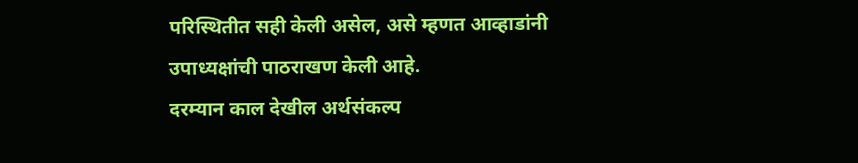परिस्थितीत सही केली असेल, असे म्हणत आव्हाडांनी उपाध्यक्षांची पाठराखण केली आहे.
दरम्यान काल देखील अर्थसंकल्प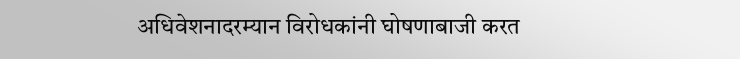अधिवेशनादरम्यान विरोधकांनी घोषणाबाजी करत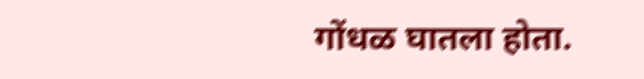गोंधळ घातला होता.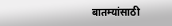बातम्यांसाठी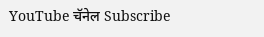YouTube चॅनेल Subscribe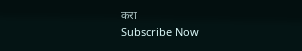करा
Subscribe Now